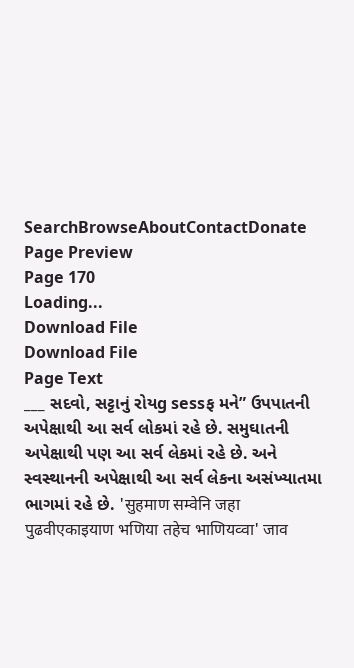SearchBrowseAboutContactDonate
Page Preview
Page 170
Loading...
Download File
Download File
Page Text
___ સદવો, સટ્ટાનું રોયg sessફ મને” ઉપપાતની અપેક્ષાથી આ સર્વ લોકમાં રહે છે. સમુઘાતની અપેક્ષાથી પણ આ સર્વ લેકમાં રહે છે. અને સ્વસ્થાનની અપેક્ષાથી આ સર્વ લેકના અસંખ્યાતમા ભાગમાં રહે છે. 'सुहमाण सम्वेनि जहा पुढवीएकाइयाण भणिया तहेच भाणियव्वा' जाव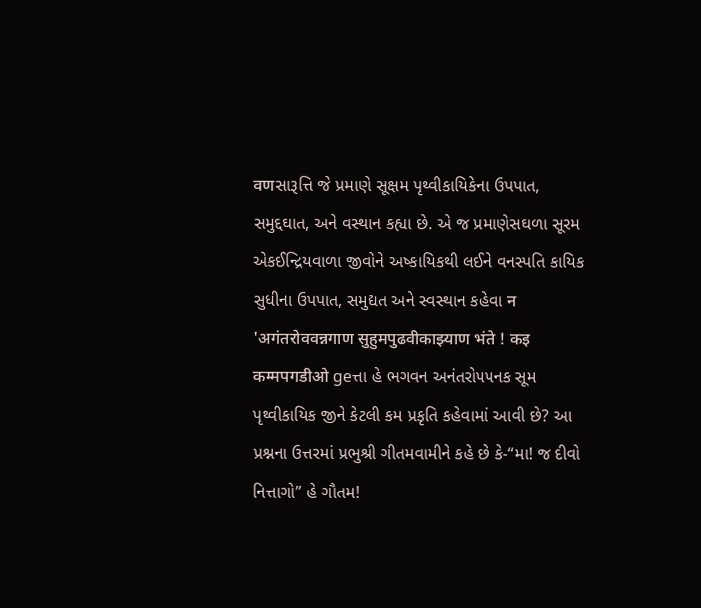वणસારૂત્તિ જે પ્રમાણે સૂક્ષમ પૃથ્વીકાયિકેના ઉપપાત, સમુદ્દઘાત, અને વસ્થાન કહ્યા છે. એ જ પ્રમાણેસઘળા સૂરમ એકઈન્દ્રિયવાળા જીવોને અષ્કાયિકથી લઈને વનસ્પતિ કાયિક સુધીના ઉપપાત, સમુદ્યત અને સ્વસ્થાન કહેવા न 'अगंतरोववन्नगाण सुहुमपुढवीकाझ्याण भंते ! कइ कम्मपगडीओ geત્તા હે ભગવન અનંતરો૫૫નક સૂમ પૃથ્વીકાયિક જીને કેટલી કમ પ્રકૃતિ કહેવામાં આવી છે? આ પ્રશ્નના ઉત્તરમાં પ્રભુશ્રી ગીતમવામીને કહે છે કે-“મા! જ દીવો નિત્તાગો” હે ગૌતમ!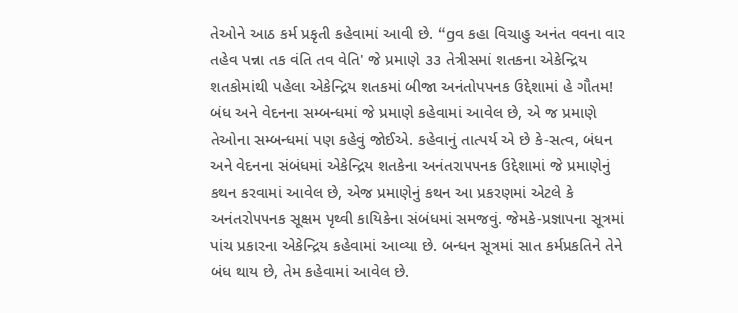તેઓને આઠ કર્મ પ્રકૃતી કહેવામાં આવી છે. “gવ કહા વિચાહુ અનંત વવના વાર તહેવ પન્ના તક વંતિ તવ વેતિ' જે પ્રમાણે ૩૩ તેત્રીસમાં શતકના એકેન્દ્રિય શતકોમાંથી પહેલા એકેન્દ્રિય શતકમાં બીજા અનંતોપપનક ઉદ્દેશામાં હે ગૌતમ! બંધ અને વેદનના સમ્બન્ધમાં જે પ્રમાણે કહેવામાં આવેલ છે, એ જ પ્રમાણે તેઓના સમ્બન્ધમાં પણ કહેવું જોઈએ. કહેવાનું તાત્પર્ય એ છે કે-સત્વ, બંધન અને વેદનના સંબંધમાં એકેન્દ્રિય શતકેના અનંતરા૫૫નક ઉદ્દેશામાં જે પ્રમાણેનું કથન કરવામાં આવેલ છે, એજ પ્રમાણેનું કથન આ પ્રકરણમાં એટલે કે અનંતરો૫૫નક સૂક્ષમ પૃથ્વી કાયિકેના સંબંધમાં સમજવું. જેમકે-પ્રજ્ઞાપના સૂત્રમાં પાંચ પ્રકારના એકેન્દ્રિય કહેવામાં આવ્યા છે. બન્ધન સૂત્રમાં સાત કર્મપ્રકતિને તેને બંધ થાય છે, તેમ કહેવામાં આવેલ છે.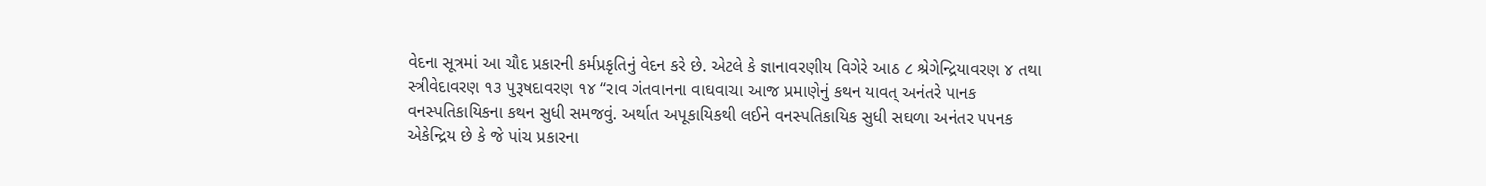વેદના સૂત્રમાં આ ચૌદ પ્રકારની કર્મપ્રકૃતિનું વેદન કરે છે. એટલે કે જ્ઞાનાવરણીય વિગેરે આઠ ૮ શ્રેગેન્દ્રિયાવરણ ૪ તથા સ્ત્રીવેદાવરણ ૧૩ પુરૂષદાવરણ ૧૪ “રાવ ગંતવાનના વાઘવાચા આજ પ્રમાણેનું કથન યાવત્ અનંતરે પાનક વનસ્પતિકાયિકના કથન સુધી સમજવું. અર્થાત અપૂકાયિકથી લઈને વનસ્પતિકાયિક સુધી સઘળા અનંતર ૫૫નક એકેન્દ્રિય છે કે જે પાંચ પ્રકારના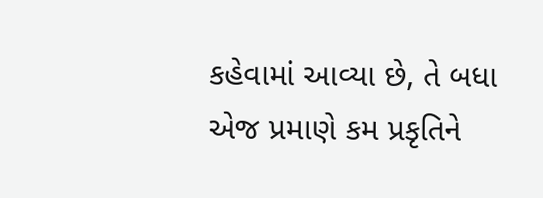કહેવામાં આવ્યા છે, તે બધા એજ પ્રમાણે કમ પ્રકૃતિને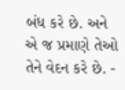બંધ કરે છે. અને એ જ પ્રમાણે તેઓ તેને વેદન કરે છે. -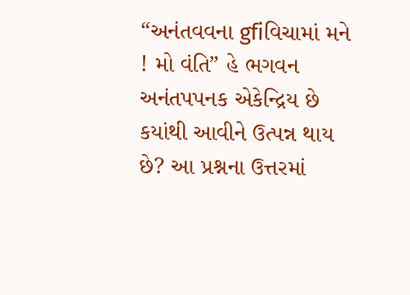“અનંતવવના gfiવિચામાં મને ! મો વંતિ” હે ભગવન અનંતપપનક એકેન્દ્રિય છે કયાંથી આવીને ઉત્પન્ન થાય છે? આ પ્રશ્નના ઉત્તરમાં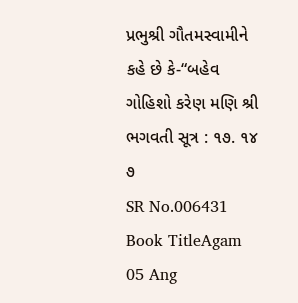પ્રભુશ્રી ગૌતમસ્વામીને કહે છે કે-“બહેવ ગોહિશો કરેણ મણિ શ્રી ભગવતી સૂત્ર : ૧૭. ૧૪ ૭
SR No.006431
Book TitleAgam 05 Ang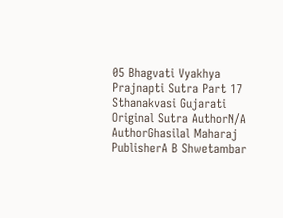05 Bhagvati Vyakhya Prajnapti Sutra Part 17 Sthanakvasi Gujarati
Original Sutra AuthorN/A
AuthorGhasilal Maharaj
PublisherA B Shwetambar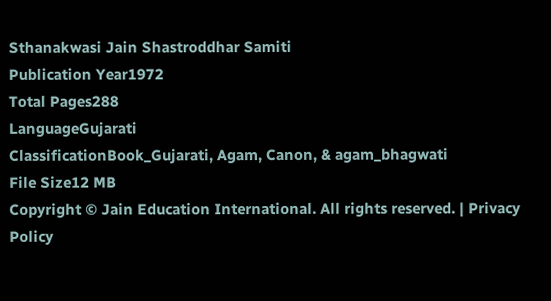Sthanakwasi Jain Shastroddhar Samiti
Publication Year1972
Total Pages288
LanguageGujarati
ClassificationBook_Gujarati, Agam, Canon, & agam_bhagwati
File Size12 MB
Copyright © Jain Education International. All rights reserved. | Privacy Policy